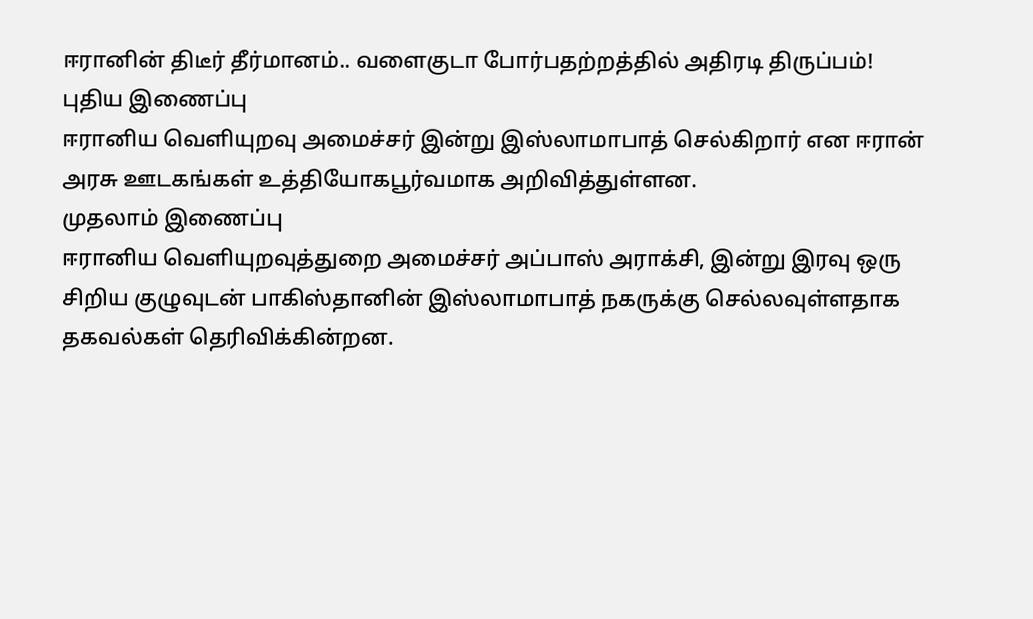ஈரானின் திடீர் தீர்மானம்.. வளைகுடா போர்பதற்றத்தில் அதிரடி திருப்பம்!
புதிய இணைப்பு
ஈரானிய வெளியுறவு அமைச்சர் இன்று இஸ்லாமாபாத் செல்கிறார் என ஈரான் அரசு ஊடகங்கள் உத்தியோகபூர்வமாக அறிவித்துள்ளன.
முதலாம் இணைப்பு
ஈரானிய வெளியுறவுத்துறை அமைச்சர் அப்பாஸ் அராக்சி, இன்று இரவு ஒரு சிறிய குழுவுடன் பாகிஸ்தானின் இஸ்லாமாபாத் நகருக்கு செல்லவுள்ளதாக தகவல்கள் தெரிவிக்கின்றன.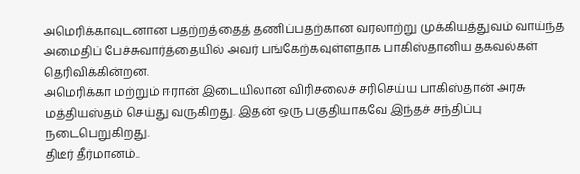அமெரிக்காவுடனான பதற்றத்தைத் தணிப்பதற்கான வரலாற்று முக்கியத்துவம் வாய்ந்த அமைதிப் பேச்சுவார்த்தையில் அவர் பங்கேற்கவுள்ளதாக பாகிஸ்தானிய தகவல்கள் தெரிவிக்கின்றன.
அமெரிக்கா மற்றும் ஈரான் இடையிலான விரிசலைச் சரிசெய்ய பாகிஸ்தான் அரசு மத்தியஸ்தம் செய்து வருகிறது. இதன் ஒரு பகுதியாகவே இந்தச் சந்திப்பு நடைபெறுகிறது.
திடீர் தீர்மானம்..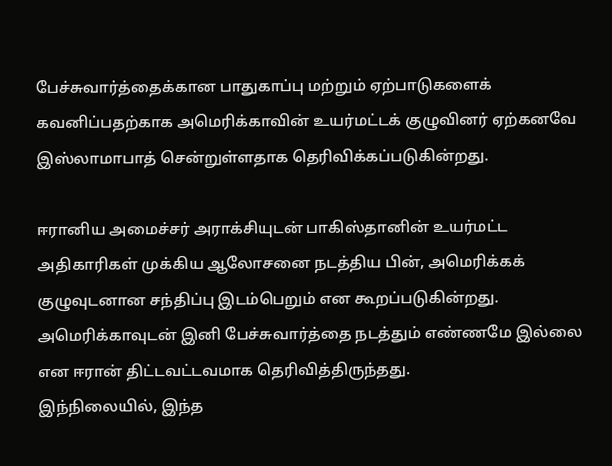பேச்சுவார்த்தைக்கான பாதுகாப்பு மற்றும் ஏற்பாடுகளைக் கவனிப்பதற்காக அமெரிக்காவின் உயர்மட்டக் குழுவினர் ஏற்கனவே இஸ்லாமாபாத் சென்றுள்ளதாக தெரிவிக்கப்படுகின்றது.

ஈரானிய அமைச்சர் அராக்சியுடன் பாகிஸ்தானின் உயர்மட்ட அதிகாரிகள் முக்கிய ஆலோசனை நடத்திய பின், அமெரிக்கக் குழுவுடனான சந்திப்பு இடம்பெறும் என கூறப்படுகின்றது.
அமெரிக்காவுடன் இனி பேச்சுவார்த்தை நடத்தும் எண்ணமே இல்லை என ஈரான் திட்டவட்டவமாக தெரிவித்திருந்தது.
இந்நிலையில், இந்த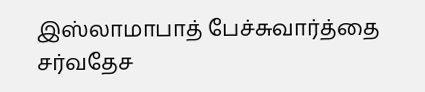இஸ்லாமாபாத் பேச்சுவார்த்தை சர்வதேச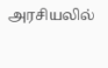அரசியலில்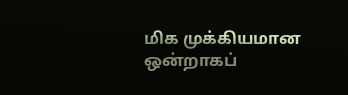மிக முக்கியமான ஒன்றாகப்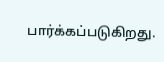பார்க்கப்படுகிறது.